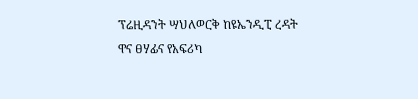ፕሬዚዳንት ሣህለወርቅ ከዩኤንዲፒ ረዳት ዋና ፀሃፊና የአፍሪካ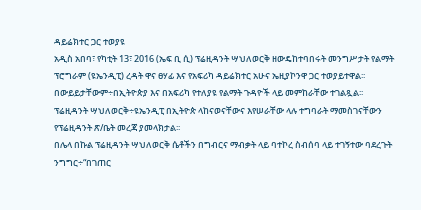ዳይሬክተር ጋር ተወያዩ
አዲስ አበባ፣ የካቲት 13፣ 2016 (ኤፍ ቢ ሲ) ፕሬዚዳንት ሣህለወርቅ ዘውዴከተባበሩት መንግሥታት የልማት ፕሮግራም (ዩኤንዲፒ) ረዳት ዋና ፀሃፊ እና የአፍሪካ ዳይሬክተር አሁና ኤዚያኮንዋ ጋር ተወያይተዋል፡፡
በውይይታቸውም÷በኢትዮጵያ እና በአፍሪካ የተለያዩ የልማት ጉዳዮች ላይ መምከራቸው ተገልጿል፡፡
ፕሬዚዳንት ሣህለወርቅ÷ዩኤንዲፒ በኢትዮጵ ላከናወናቸውና እየሠራቸው ላሉ ተግባራት ማመስገናቸውን የፕሬዚዳንት ጽ/ቤት መረጃ ያመላክታል፡፡
በሌላ በኩል ፕሬዚዳንት ሣህለወርቅ ሴቶችን በግብርና ማብቃት ላይ ባተኮረ ስብሰባ ላይ ተገኝተው ባደረጉት ንግግር÷“በገጠር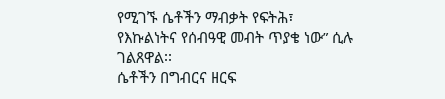የሚገኙ ሴቶችን ማብቃት የፍትሕ፣ የእኩልነትና የሰብዓዊ መብት ጥያቄ ነው” ሲሉ ገልጸዋል፡፡
ሴቶችን በግብርና ዘርፍ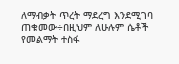ለማብቃት ጥረት ማደረግ እንደሚገባ ጠቁመው÷በዚህም ለሁሉም ሴቶች የመልማት ተስፋ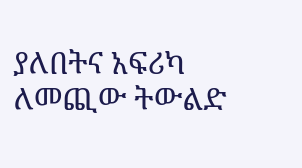ያለበትና አፍሪካ ለመጪው ትውልድ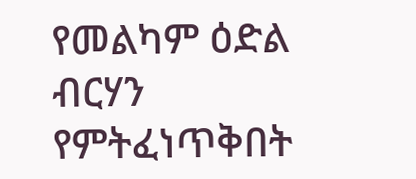የመልካም ዕድል ብርሃን የምትፈነጥቅበት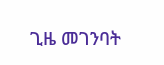ጊዜ መገንባት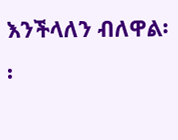እንችላለን ብለዋል፡፡